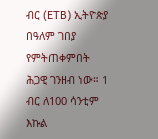ብር (ETB) ኢትዮጵያ በዓለም ገበያ የምትጠቀምበት ሕጋዊ ገንዘብ ነው። 1 ብር ለ100 ሳንቲም እኩል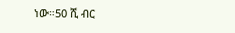ነው።50 ሺ ብር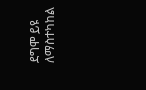ደግሞ ይዩ ለማስተካከል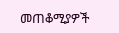መጠቆሚያዎች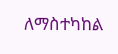ለማስተካከል